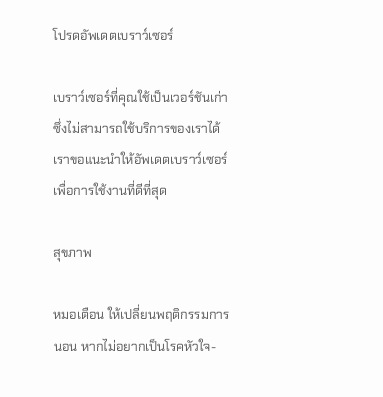โปรดอัพเดตเบราว์เซอร์

เบราว์เซอร์ที่คุณใช้เป็นเวอร์ชันเก่าซึ่งไม่สามารถใช้บริการของเราได้ เราขอแนะนำให้อัพเดตเบราว์เซอร์เพื่อการใช้งานที่ดีที่สุด

สุขภาพ

หมอเตือน ให้เปลี่ยนพฤติกรรมการนอน หากไม่อยากเป็นโรคหัวใจ-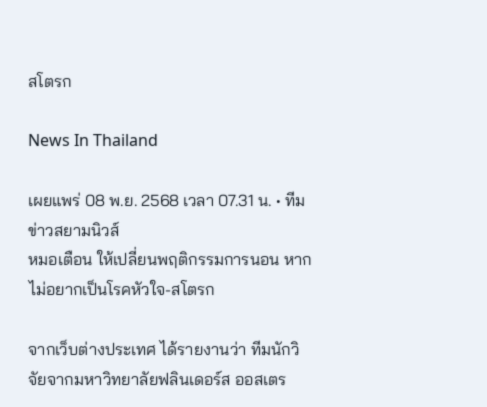สโตรก

News In Thailand

เผยแพร่ 08 พ.ย. 2568 เวลา 07.31 น. • ทีมข่าวสยามนิวส์
หมอเตือน ให้เปลี่ยนพฤติกรรมการนอน หากไม่อยากเป็นโรคหัวใจ-สโตรก

จากเว็บต่างประเทศ ได้รายงานว่า ทีมนักวิจัยจากมหาวิทยาลัยฟลินเดอร์ส ออสเตร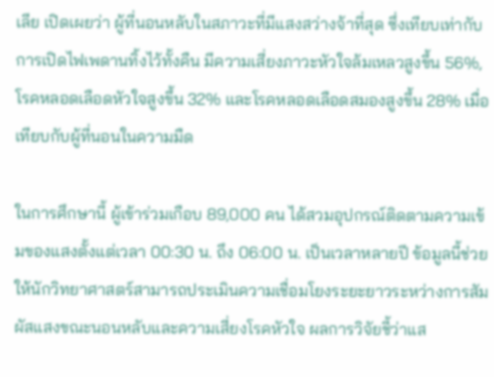เลีย เปิดเผยว่า ผู้ที่นอนหลับในสภาวะที่มีแสงสว่างจ้าที่สุด ซึ่งเทียบเท่ากับการเปิดไฟเพดานทิ้งไว้ทั้งคืน มีความเสี่ยงภาวะหัวใจล้มเหลวสูงขึ้น 56%, โรคหลอดเลือดหัวใจสูงขึ้น 32% และโรคหลอดเลือดสมองสูงขึ้น 28% เมื่อเทียบกับผู้ที่นอนในความมืด

ในการศึกษานี้ ผู้เข้าร่วมเกือบ 89,000 คน ได้สวมอุปกรณ์ติดตามความเข้มของแสงตั้งแต่เวลา 00:30 น. ถึง 06:00 น. เป็นเวลาหลายปี ข้อมูลนี้ช่วยให้นักวิทยาศาสตร์สามารถประเมินความเชื่อมโยงระยะยาวระหว่างการสัมผัสแสงขณะนอนหลับและความเสี่ยงโรคหัวใจ ผลการวิจัยชี้ว่าแส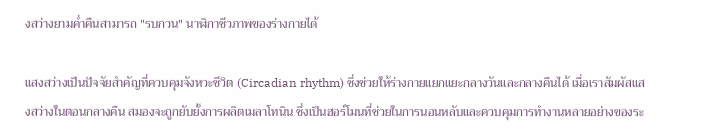งสว่างยามค่ำคืนสามารถ "รบกวน" นาฬิกาชีวภาพของร่างกายได้

แสงสว่างเป็นปัจจัยสำคัญที่ควบคุมจังหวะชีวิต (Circadian rhythm) ซึ่งช่วยให้ร่างกายแยกแยะกลางวันและกลางคืนได้ เมื่อเราสัมผัสแสงสว่างในตอนกลางคืน สมองจะถูกยับยั้งการผลิตเมลาโทนิน ซึ่งเป็นฮอร์โมนที่ช่วยในการนอนหลับและควบคุมการทำงานหลายอย่างของระ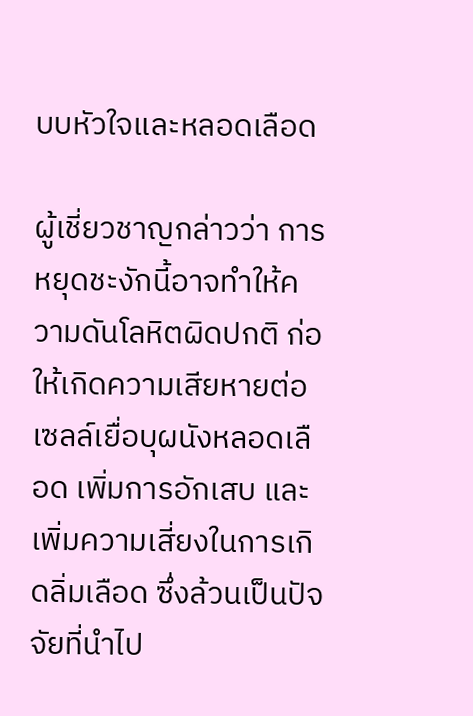บบหัวใจและหลอดเลือด

ผู้เชี่ยวชาญกล่าวว่า การหยุดชะงักนี้อาจทำให้ความดันโลหิตผิดปกติ ก่อให้เกิดความเสียหายต่อเซลล์เยื่อบุผนังหลอดเลือด เพิ่มการอักเสบ และเพิ่มความเสี่ยงในการเกิดลิ่มเลือด ซึ่งล้วนเป็นปัจจัยที่นำไป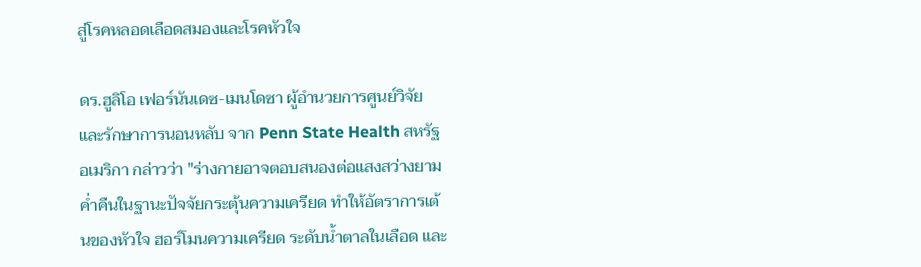สู่โรคหลอดเลือดสมองและโรคหัวใจ

ดร.ฮูลิโอ เฟอร์นันเดซ-เมนโดซา ผู้อำนวยการศูนย์วิจัยและรักษาการนอนหลับ จาก Penn State Health สหรัฐอเมริกา กล่าวว่า "ร่างกายอาจตอบสนองต่อแสงสว่างยามค่ำคืนในฐานะปัจจัยกระตุ้นความเครียด ทำให้อัตราการเต้นของหัวใจ ฮอร์โมนความเครียด ระดับน้ำตาลในเลือด และ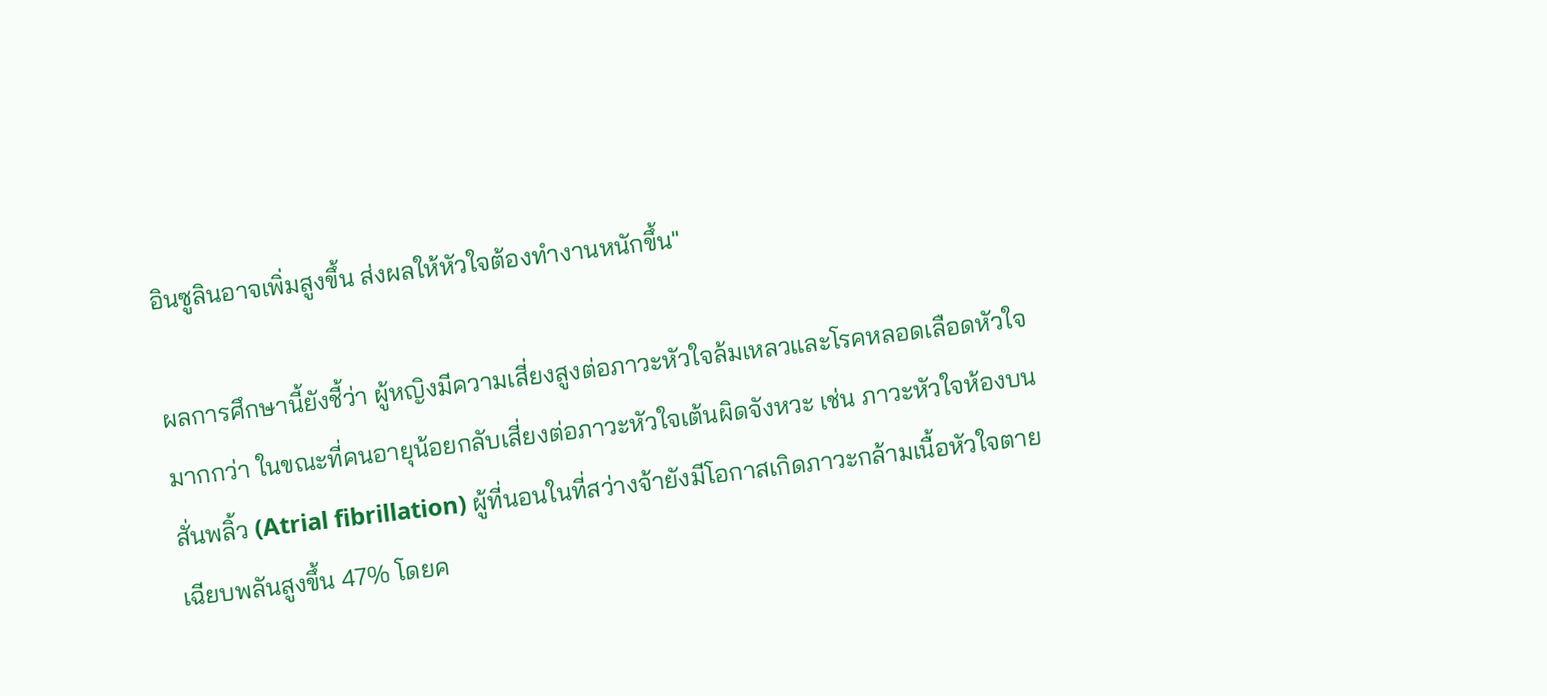อินซูลินอาจเพิ่มสูงขึ้น ส่งผลให้หัวใจต้องทำงานหนักขึ้น"

ผลการศึกษานี้ยังชี้ว่า ผู้หญิงมีความเสี่ยงสูงต่อภาวะหัวใจล้มเหลวและโรคหลอดเลือดหัวใจมากกว่า ในขณะที่คนอายุน้อยกลับเสี่ยงต่อภาวะหัวใจเต้นผิดจังหวะ เช่น ภาวะหัวใจห้องบนสั่นพลิ้ว (Atrial fibrillation) ผู้ที่นอนในที่สว่างจ้ายังมีโอกาสเกิดภาวะกล้ามเนื้อหัวใจตายเฉียบพลันสูงขึ้น 47% โดยค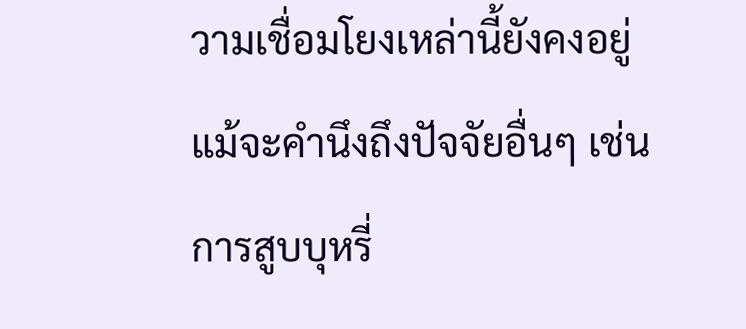วามเชื่อมโยงเหล่านี้ยังคงอยู่ แม้จะคำนึงถึงปัจจัยอื่นๆ เช่น การสูบบุหรี่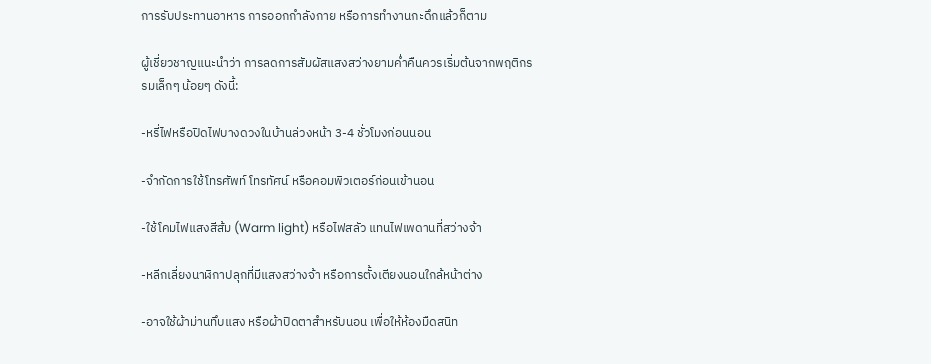การรับประทานอาหาร การออกกำลังกาย หรือการทำงานกะดึกแล้วก็ตาม

ผู้เชี่ยวชาญแนะนำว่า การลดการสัมผัสแสงสว่างยามค่ำคืนควรเริ่มต้นจากพฤติกรรมเล็กๆ น้อยๆ ดังนี้:

-หรี่ไฟหรือปิดไฟบางดวงในบ้านล่วงหน้า 3-4 ชั่วโมงก่อนนอน

-จำกัดการใช้โทรศัพท์ โทรทัศน์ หรือคอมพิวเตอร์ก่อนเข้านอน

-ใช้โคมไฟแสงสีส้ม (Warm light) หรือไฟสลัว แทนไฟเพดานที่สว่างจ้า

-หลีกเลี่ยงนาฬิกาปลุกที่มีแสงสว่างจ้า หรือการตั้งเตียงนอนใกล้หน้าต่าง

-อาจใช้ผ้าม่านทึบแสง หรือผ้าปิดตาสำหรับนอน เพื่อให้ห้องมืดสนิท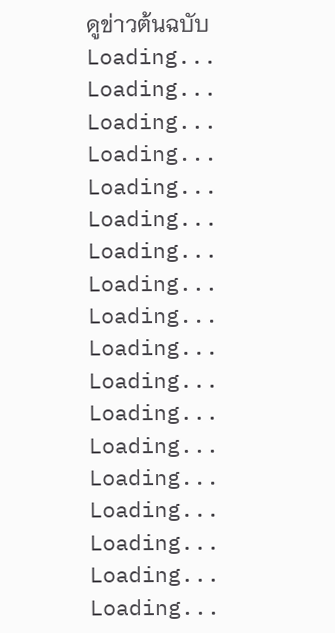ดูข่าวต้นฉบับ
Loading...
Loading...
Loading...
Loading...
Loading...
Loading...
Loading...
Loading...
Loading...
Loading...
Loading...
Loading...
Loading...
Loading...
Loading...
Loading...
Loading...
Loading...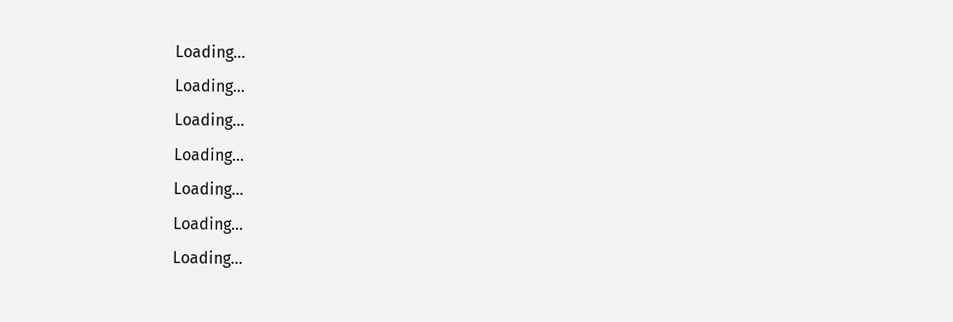Loading...
Loading...
Loading...
Loading...
Loading...
Loading...
Loading...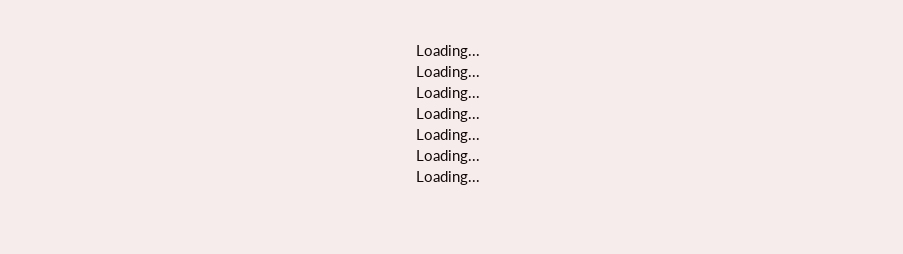Loading...
Loading...
Loading...
Loading...
Loading...
Loading...
Loading...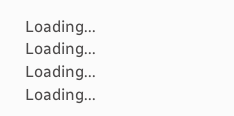Loading...
Loading...
Loading...
Loading...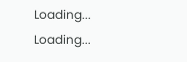Loading...
Loading...